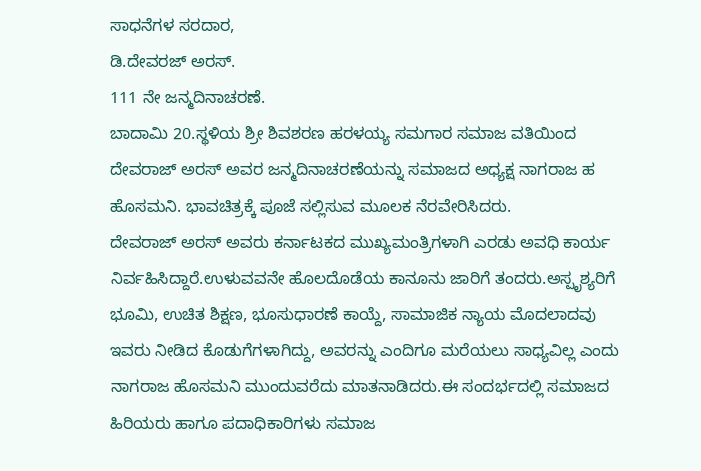ಸಾಧನೆಗಳ ಸರದಾರ,
ಡಿ.ದೇವರಜ್ ಅರಸ್.
111 ನೇ ಜನ್ಮದಿನಾಚರಣೆ.
ಬಾದಾಮಿ 20.ಸ್ಥಳಿಯ ಶ್ರೀ ಶಿವಶರಣ ಹರಳಯ್ಯ ಸಮಗಾರ ಸಮಾಜ ವತಿಯಿಂದ ದೇವರಾಜ್ ಅರಸ್ ಅವರ ಜನ್ಮದಿನಾಚರಣೆಯನ್ನು ಸಮಾಜದ ಅಧ್ಯಕ್ಷ ನಾಗರಾಜ ಹ ಹೊಸಮನಿ. ಭಾವಚಿತ್ರಕ್ಕೆ ಪೂಜೆ ಸಲ್ಲಿಸುವ ಮೂಲಕ ನೆರವೇರಿಸಿದರು.
ದೇವರಾಜ್ ಅರಸ್ ಅವರು ಕರ್ನಾಟಕದ ಮುಖ್ಯಮಂತ್ರಿಗಳಾಗಿ ಎರಡು ಅವಧಿ ಕಾರ್ಯ ನಿರ್ವಹಿಸಿದ್ದಾರೆ.ಉಳುವವನೇ ಹೊಲದೊಡೆಯ ಕಾನೂನು ಜಾರಿಗೆ ತಂದರು.ಅಸ್ಪೃಶ್ಯರಿಗೆ ಭೂಮಿ, ಉಚಿತ ಶಿಕ್ಷಣ, ಭೂಸುಧಾರಣೆ ಕಾಯ್ದೆ, ಸಾಮಾಜಿಕ ನ್ಯಾಯ ಮೊದಲಾದವು ಇವರು ನೀಡಿದ ಕೊಡುಗೆಗಳಾಗಿದ್ದು, ಅವರನ್ನು ಎಂದಿಗೂ ಮರೆಯಲು ಸಾಧ್ಯವಿಲ್ಲ ಎಂದು ನಾಗರಾಜ ಹೊಸಮನಿ ಮುಂದುವರೆದು ಮಾತನಾಡಿದರು.ಈ ಸಂದರ್ಭದಲ್ಲಿ ಸಮಾಜದ ಹಿರಿಯರು ಹಾಗೂ ಪದಾಧಿಕಾರಿಗಳು ಸಮಾಜ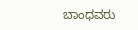ಬಾಂಧವರು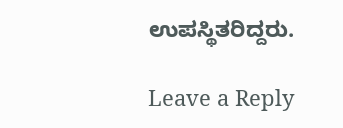ಉಪಸ್ಥಿತರಿದ್ದರು.

Leave a Reply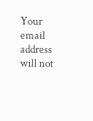Your email address will not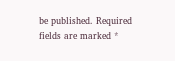be published. Required fields are marked *